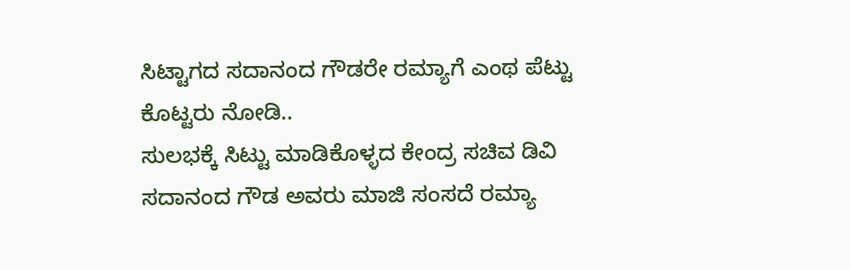ಸಿಟ್ಟಾಗದ ಸದಾನಂದ ಗೌಡರೇ ರಮ್ಯಾಗೆ ಎಂಥ ಪೆಟ್ಟು ಕೊಟ್ಟರು ನೋಡಿ..
ಸುಲಭಕ್ಕೆ ಸಿಟ್ಟು ಮಾಡಿಕೊಳ್ಳದ ಕೇಂದ್ರ ಸಚಿವ ಡಿವಿ ಸದಾನಂದ ಗೌಡ ಅವರು ಮಾಜಿ ಸಂಸದೆ ರಮ್ಯಾ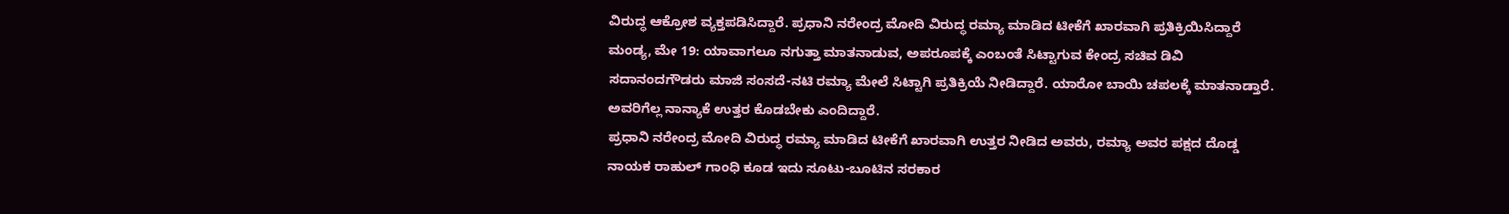ವಿರುದ್ಧ ಆಕ್ರೋಶ ವ್ಯಕ್ತಪಡಿಸಿದ್ದಾರೆ. ಪ್ರಧಾನಿ ನರೇಂದ್ರ ಮೋದಿ ವಿರುದ್ಧ ರಮ್ಯಾ ಮಾಡಿದ ಟೀಕೆಗೆ ಖಾರವಾಗಿ ಪ್ರತಿಕ್ರಿಯಿಸಿದ್ದಾರೆ
ಮಂಡ್ಯ, ಮೇ 19: ಯಾವಾಗಲೂ ನಗುತ್ತಾ ಮಾತನಾಡುವ, ಅಪರೂಪಕ್ಕೆ ಎಂಬಂತೆ ಸಿಟ್ಟಾಗುವ ಕೇಂದ್ರ ಸಚಿವ ಡಿವಿ ಸದಾನಂದಗೌಡರು ಮಾಜಿ ಸಂಸದೆ-ನಟಿ ರಮ್ಯಾ ಮೇಲೆ ಸಿಟ್ಟಾಗಿ ಪ್ರತಿಕ್ರಿಯೆ ನೀಡಿದ್ದಾರೆ. ಯಾರೋ ಬಾಯಿ ಚಪಲಕ್ಕೆ ಮಾತನಾಡ್ತಾರೆ. ಅವರಿಗೆಲ್ಲ ನಾನ್ಯಾಕೆ ಉತ್ತರ ಕೊಡಬೇಕು ಎಂದಿದ್ದಾರೆ.
ಪ್ರಧಾನಿ ನರೇಂದ್ರ ಮೋದಿ ವಿರುದ್ಧ ರಮ್ಯಾ ಮಾಡಿದ ಟೀಕೆಗೆ ಖಾರವಾಗಿ ಉತ್ತರ ನೀಡಿದ ಅವರು, ರಮ್ಯಾ ಅವರ ಪಕ್ಷದ ದೊಡ್ಡ ನಾಯಕ ರಾಹುಲ್ ಗಾಂಧಿ ಕೂಡ ಇದು ಸೂಟು-ಬೂಟಿನ ಸರಕಾರ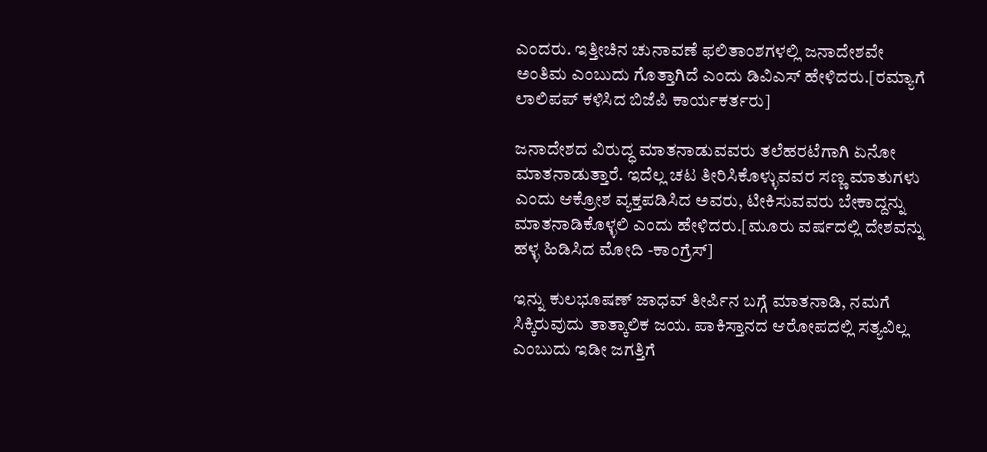ಎಂದರು. ಇತ್ತೀಚಿನ ಚುನಾವಣೆ ಫಲಿತಾಂಶಗಳಲ್ಲಿ ಜನಾದೇಶವೇ ಅಂತಿಮ ಎಂಬುದು ಗೊತ್ತಾಗಿದೆ ಎಂದು ಡಿವಿಎಸ್ ಹೇಳಿದರು.[ರಮ್ಯಾಗೆ ಲಾಲಿಪಪ್ ಕಳಿಸಿದ ಬಿಜೆಪಿ ಕಾರ್ಯಕರ್ತರು]

ಜನಾದೇಶದ ವಿರುದ್ಧ ಮಾತನಾಡುವವರು ತಲೆಹರಟೆಗಾಗಿ ಏನೋ ಮಾತನಾಡುತ್ತಾರೆ. ಇದೆಲ್ಲ ಚಟ ತೀರಿಸಿಕೊಳ್ಳುವವರ ಸಣ್ಣ ಮಾತುಗಳು ಎಂದು ಆಕ್ರೋಶ ವ್ಯಕ್ತಪಡಿಸಿದ ಅವರು, ಟೀಕಿಸುವವರು ಬೇಕಾದ್ದನ್ನು ಮಾತನಾಡಿಕೊಳ್ಳಲಿ ಎಂದು ಹೇಳಿದರು.[ಮೂರು ವರ್ಷದಲ್ಲಿ ದೇಶವನ್ನು ಹಳ್ಳ ಹಿಡಿಸಿದ ಮೋದಿ -ಕಾಂಗ್ರೆಸ್]

ಇನ್ನು ಕುಲಭೂಷಣ್ ಜಾಧವ್ ತೀರ್ಪಿನ ಬಗ್ಗೆ ಮಾತನಾಡಿ, ನಮಗೆ ಸಿಕ್ಕಿರುವುದು ತಾತ್ಕಾಲಿಕ ಜಯ. ಪಾಕಿಸ್ತಾನದ ಆರೋಪದಲ್ಲಿ ಸತ್ಯವಿಲ್ಲ ಎಂಬುದು ಇಡೀ ಜಗತ್ತಿಗೆ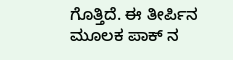ಗೊತ್ತಿದೆ. ಈ ತೀರ್ಪಿನ ಮೂಲಕ ಪಾಕ್ ನ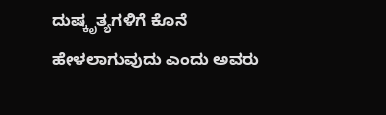ದುಷ್ಕೃತ್ಯಗಳಿಗೆ ಕೊನೆ ಹೇಳಲಾಗುವುದು ಎಂದು ಅವರು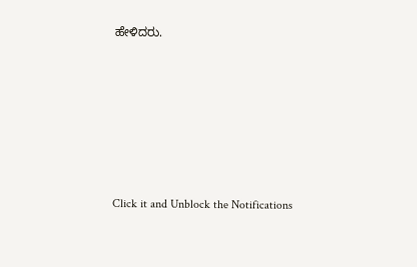ಹೇಳಿದರು.












Click it and Unblock the Notifications